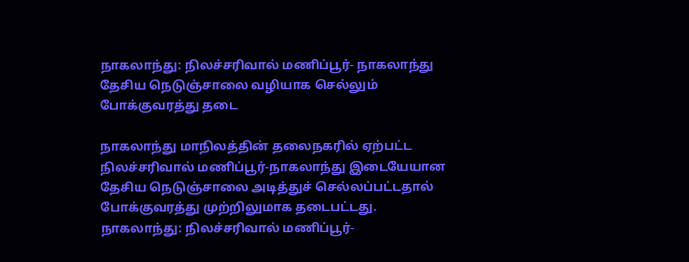நாகலாந்து: நிலச்சரிவால் மணிப்பூர்- நாகலாந்து தேசிய நெடுஞ்சாலை வழியாக செல்லும் போக்குவரத்து தடை

நாகலாந்து மாநிலத்தின் தலைநகரில் ஏற்பட்ட நிலச்சரிவால் மணிப்பூர்-நாகலாந்து இடையேயான தேசிய நெடுஞ்சாலை அடித்துச் செல்லப்பட்டதால் போக்குவரத்து முற்றிலுமாக தடைபட்டது.
நாகலாந்து: நிலச்சரிவால் மணிப்பூர்-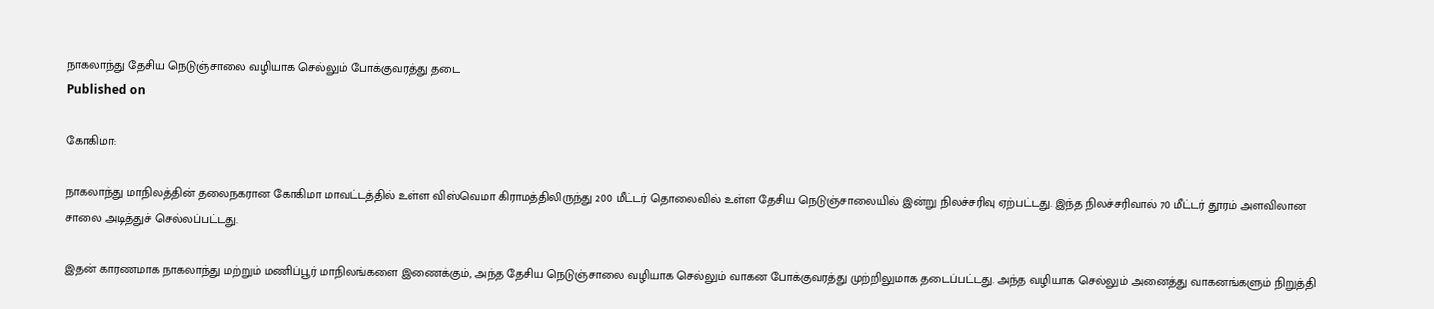நாகலாந்து தேசிய நெடுஞ்சாலை வழியாக செல்லும் போக்குவரத்து தடை
Published on

கோகிமா:

நாகலாந்து மாநிலத்தின் தலைநகரான கோகிமா மாவட்டத்தில் உள்ள விஸ்வெமா கிராமத்திலிருந்து 200 மீட்டர் தொலைவில் உள்ள தேசிய நெடுஞ்சாலையில் இன்று நிலச்சரிவு ஏற்பட்டது. இந்த நிலச்சரிவால் 70 மீட்டர் தூரம் அளவிலான சாலை அடித்துச் செல்லப்பட்டது.

இதன் காரணமாக நாகலாந்து மற்றும் மணிப்பூர் மாநிலங்களை இணைக்கும், அந்த தேசிய நெடுஞ்சாலை வழியாக செல்லும் வாகன போக்குவரத்து முற்றிலுமாக தடைப்பட்டது. அந்த வழியாக செல்லும் அனைத்து வாகனங்களும் நிறுத்தி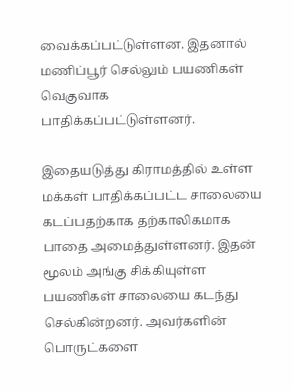வைக்கப்பட்டுள்ளன. இதனால் மணிப்பூர் செல்லும் பயணிகள் வெகுவாக பாதிக்கப்பட்டுள்ளனர்.

இதையடுத்து கிராமத்தில் உள்ள மக்கள் பாதிக்கப்பட்ட சாலையை கடப்பதற்காக தற்காலிகமாக பாதை அமைத்துள்ளனர். இதன் மூலம் அங்கு சிக்கியுள்ள பயணிகள் சாலையை கடந்து செல்கின்றனர். அவர்களின் பொருட்களை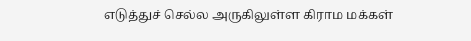எடுத்துச் செல்ல அருகிலுள்ள கிராம மக்கள்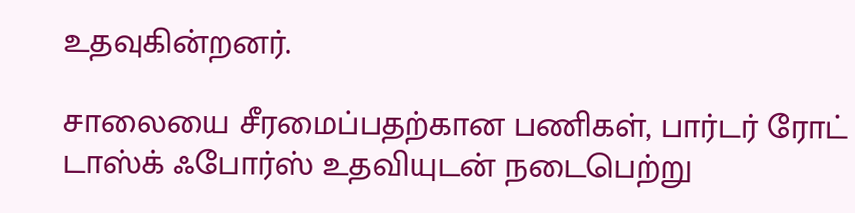உதவுகின்றனர்.

சாலையை சீரமைப்பதற்கான பணிகள், பார்டர் ரோட் டாஸ்க் ஃபோர்ஸ் உதவியுடன் நடைபெற்று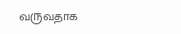வருவதாக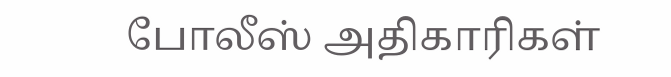போலீஸ் அதிகாரிகள்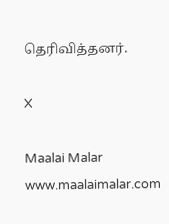தெரிவித்தனர்.

X

Maalai Malar
www.maalaimalar.com